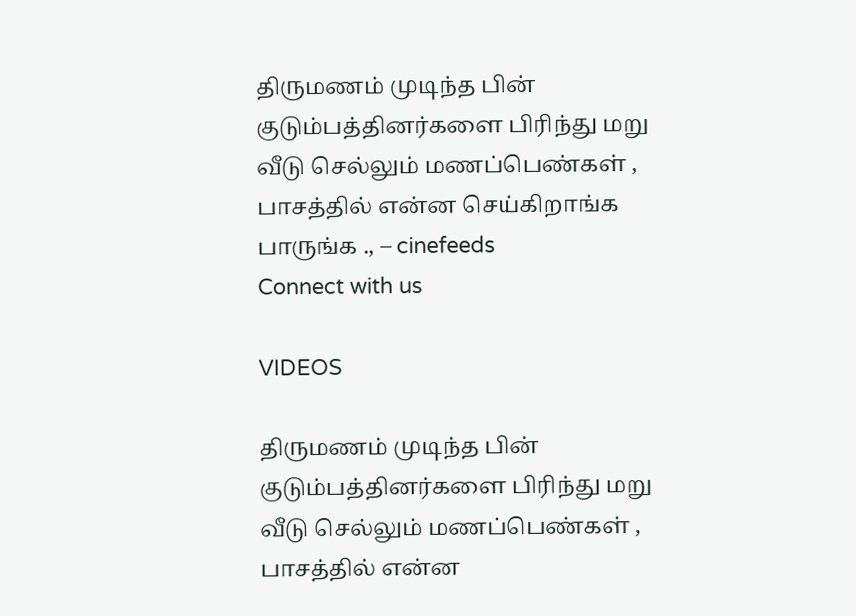திருமணம் முடிந்த பின் குடும்பத்தினர்களை பிரிந்து மறு வீடு செல்லும் மணப்பெண்கள் , பாசத்தில் என்ன செய்கிறாங்க பாருங்க ., – cinefeeds
Connect with us

VIDEOS

திருமணம் முடிந்த பின் குடும்பத்தினர்களை பிரிந்து மறு வீடு செல்லும் மணப்பெண்கள் , பாசத்தில் என்ன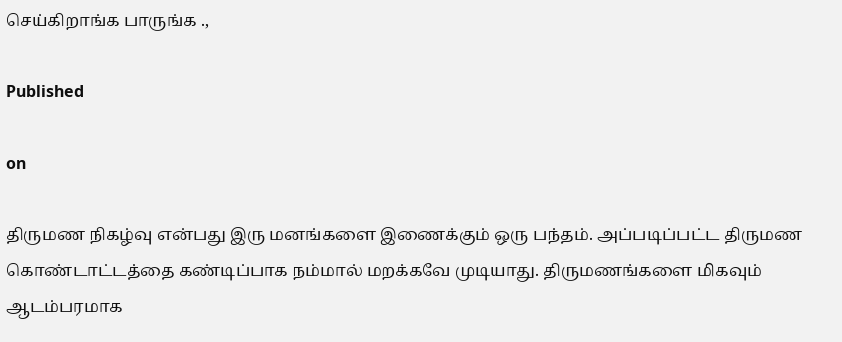செய்கிறாங்க பாருங்க .,

Published

on

திருமண நிகழ்வு என்பது இரு மனங்களை இணைக்கும் ஒரு பந்தம். அப்படிப்பட்ட திருமண கொண்டாட்டத்தை கண்டிப்பாக நம்மால் மறக்கவே முடியாது. திருமணங்களை மிகவும் ஆடம்பரமாக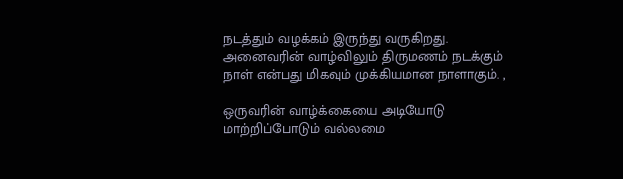நடத்தும் வழக்கம் இருந்து வருகிறது. அனைவரின் வாழ்விலும் திருமணம் நடக்கும் நாள் என்பது மிகவும் முக்கியமான நாளாகும். ,

ஒருவரின் வாழ்க்கையை அடியோடு மாற்றிப்போடும் வல்லமை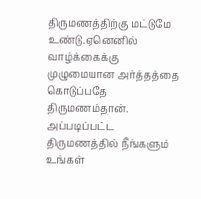திருமணத்திற்கு மட்டுமே உண்டு.ஏனெனில் வாழ்க்கைக்கு முழுமையான அர்த்தத்தை கொடுப்பதே திருமணம்தான். அப்படிப்பட்ட திருமணத்தில் நீங்களும் உங்கள்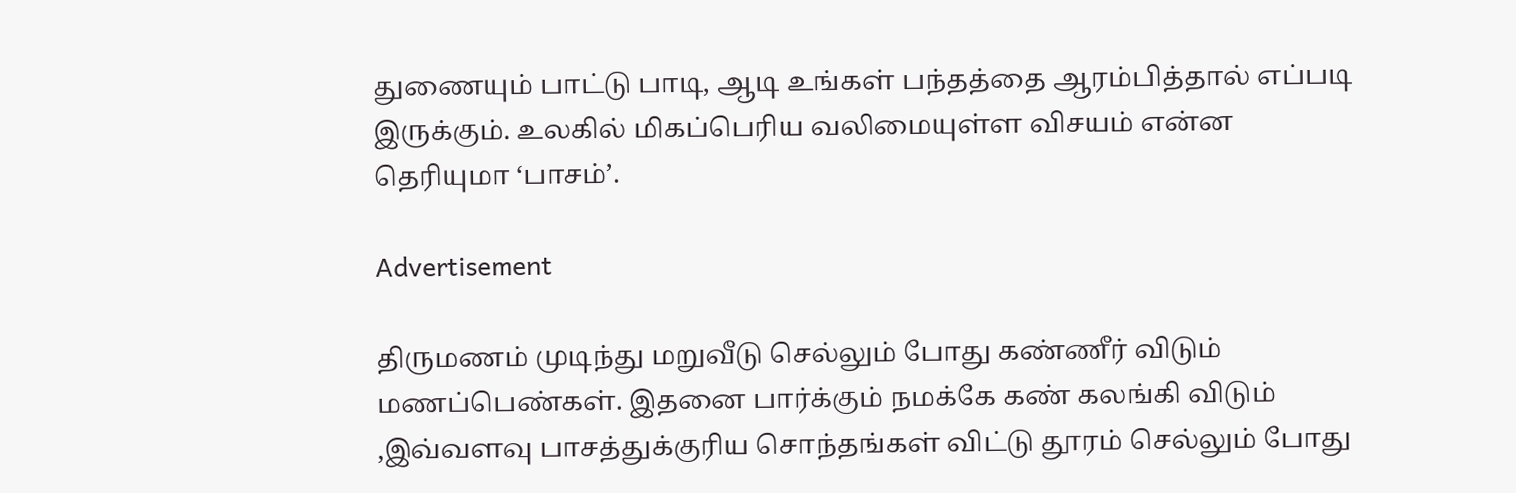துணையும் பாட்டு பாடி, ஆடி உங்கள் பந்தத்தை ஆரம்பித்தால் எப்படி இருக்கும். உலகில் மிகப்பெரிய வலிமையுள்ள விசயம் என்ன தெரியுமா ‘பாசம்’.

Advertisement

திருமணம் முடிந்து மறுவீடு செல்லும் போது கண்ணீர் விடும் மணப்பெண்கள். இதனை பார்க்கும் நமக்கே கண் கலங்கி விடும் ,இவ்வளவு பாசத்துக்குரிய சொந்தங்கள் விட்டு தூரம் செல்லும் போது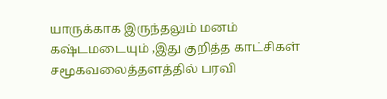யாருக்காக இருந்தலும் மனம் கஷ்டமடையும் ,இது குறித்த காட்சிகள் சமூகவலைத்தளத்தில் பரவி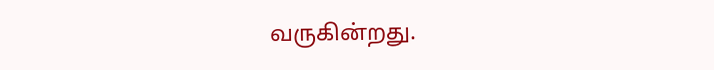வருகின்றது.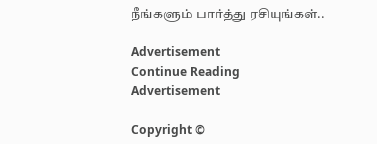நீங்களும் பார்த்து ரசியுங்கள்..

Advertisement
Continue Reading
Advertisement

Copyright ©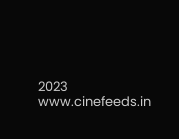2023 www.cinefeeds.in